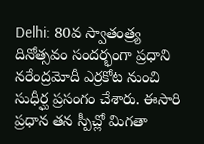Delhi: 80వ స్వాతంత్ర్య దినోత్సవం సందర్భంగా ప్రధాని నరేంద్రమోదీ ఎర్రకోట నుంచి సుధీర్ఘ ప్రసంగం చేశారు. ఈసారి ప్రధాన తన స్పీచ్లో మిగతా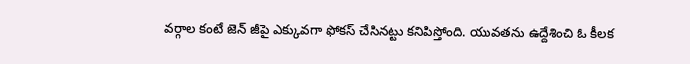వర్గాల కంటే జెన్ జీపై ఎక్కువగా ఫోకస్ చేసినట్టు కనిపిస్తోంది. యువతను ఉద్దేశించి ఓ కీలక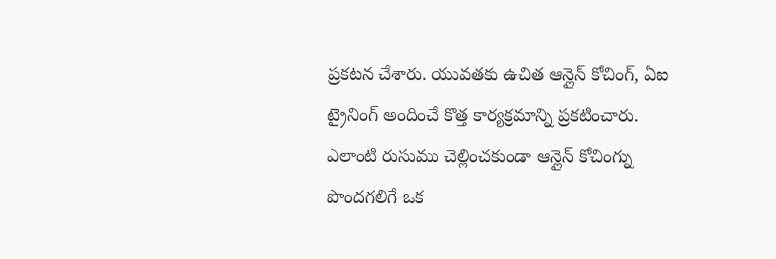ప్రకటన చేశారు. యువతకు ఉచిత ఆన్లైన్ కోచింగ్, ఏఐ ట్రైనింగ్ అందించే కొత్త కార్యక్రమాన్ని ప్రకటించారు. ఎలాంటి రుసుము చెల్లించకుండా ఆన్లైన్ కోచింగ్ను పొందగలిగే ఒక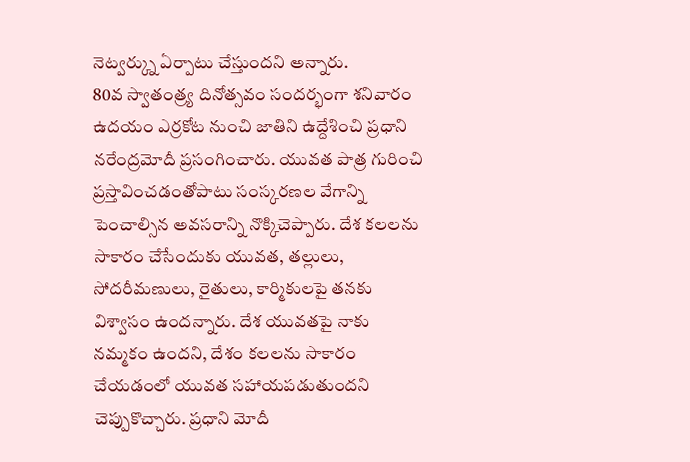నెట్వర్క్ను ఏర్పాటు చేస్తుందని అన్నారు.
80వ స్వాతంత్ర్య దినోత్సవం సందర్భంగా శనివారం ఉదయం ఎర్రకోట నుంచి జాతిని ఉద్దేశించి ప్రధాని నరేంద్రమోదీ ప్రసంగించారు. యువత పాత్ర గురించి ప్రస్తావించడంతోపాటు సంస్కరణల వేగాన్ని పెంచాల్సిన అవసరాన్ని నొక్కిచెప్పారు. దేశ కలలను సాకారం చేసేందుకు యువత, తల్లులు, సోదరీమణులు, రైతులు, కార్మికులపై తనకు విశ్వాసం ఉందన్నారు. దేశ యువతపై నాకు నమ్మకం ఉందని, దేశం కలలను సాకారం చేయడంలో యువత సహాయపడుతుందని చెప్పుకొచ్చారు. ప్రధాని మోదీ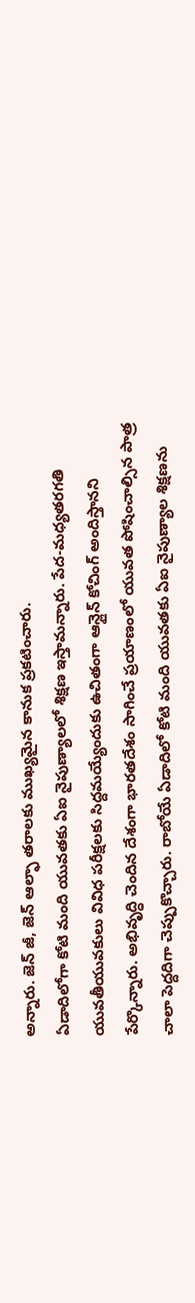అన్నారు. జెన్ జీ, జెన్ ఆల్ఫా తరాలకు ముఖ్యమైన కానుక ప్రకటించారు.
ఏడాదిలోగా కోటి మంది యువతకు ఏఐ నైపుణ్యాలలో శిక్షణ ఇస్తామన్నారు. పేద-మధ్యతరగతి యువతీయువకులు వివిధ పరీక్షలకు సిద్దమయ్యేందుకు ఉచితంగా ఆన్లైన్ కోచింగ్ అందిస్తానని పేర్కొన్నారు. అభివృద్ధి చెందిన దేశంగా భారతదేశం సాగించే ప్రయాణంలో యువత పోషించాల్సిన పాత్ర చాలా పెద్దదిగా చెప్పుకొచ్చారు. రాబోయే ఏడాదిలో కోటి మంది యువతకు ఏఐ నైపుణ్యాల శిక్షణను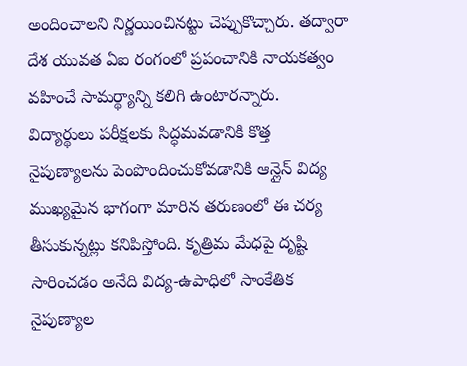అందించాలని నిర్ణయించినట్టు చెప్పుకొచ్చారు. తద్వారా దేశ యువత ఏఐ రంగంలో ప్రపంచానికి నాయకత్వం వహించే సామర్థ్యాన్ని కలిగి ఉంటారన్నారు.
విద్యార్థులు పరీక్షలకు సిద్ధమవడానికి కొత్త నైపుణ్యాలను పెంపొందించుకోవడానికి ఆన్లైన్ విద్య ముఖ్యమైన భాగంగా మారిన తరుణంలో ఈ చర్య తీసుకున్నట్లు కనిపిస్తోంది. కృత్రిమ మేధపై దృష్టి సారించడం అనేది విద్య-ఉపాధిలో సాంకేతిక నైపుణ్యాల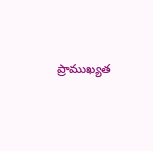ప్రాముఖ్యత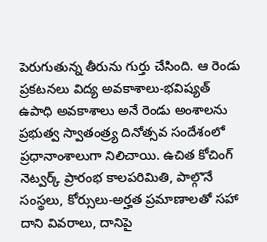పెరుగుతున్న తీరును గుర్తు చేసింది. ఆ రెండు ప్రకటనలు విద్య అవకాశాలు-భవిష్యత్ ఉపాధి అవకాశాలు అనే రెండు అంశాలను ప్రభుత్వ స్వాతంత్ర్య దినోత్సవ సందేశంలో ప్రధానాంశాలుగా నిలిచాయి. ఉచిత కోచింగ్ నెట్వర్క్ ప్రారంభ కాలపరిమితి, పాల్గొనే సంస్థలు, కోర్సులు-అర్హత ప్రమాణాలతో సహా దాని వివరాలు, దానిపై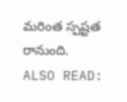మరింత స్పష్టత రానుంది.
ALSO READ: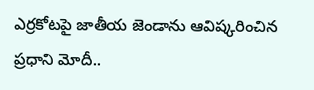ఎర్రకోటపై జాతీయ జెండాను ఆవిష్కరించిన ప్రధాని మోదీ..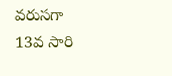వరుసగా 13వ సారి